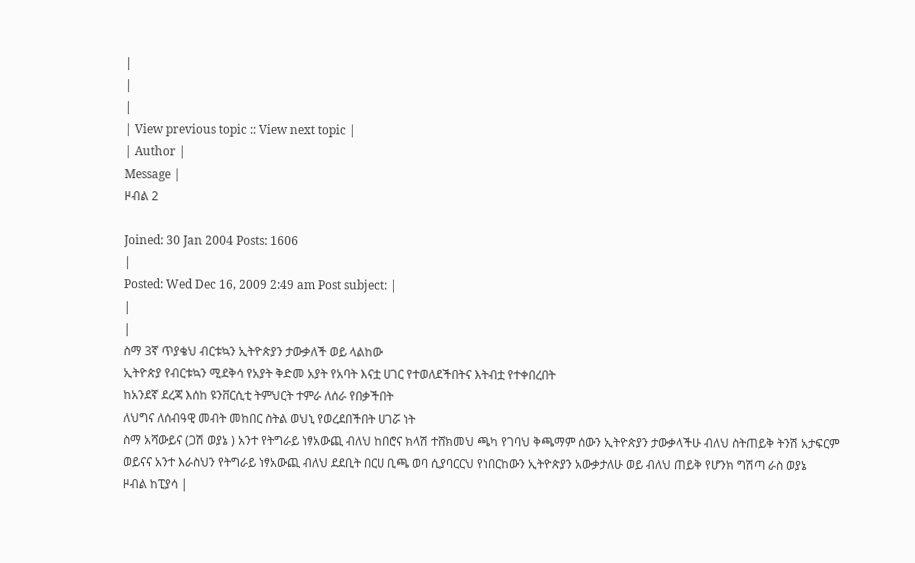|
|
|
| View previous topic :: View next topic |
| Author |
Message |
ዞብል 2

Joined: 30 Jan 2004 Posts: 1606
|
Posted: Wed Dec 16, 2009 2:49 am Post subject: |
|
|
ስማ 3ኛ ጥያቄህ ብርቱኳን ኢትዮጵያን ታውቃለች ወይ ላልከው
ኢትዮጵያ የብርቱኳን ሚደቅሳ የአያት ቅድመ አያት የአባት እናቷ ሀገር የተወለደችበትና እትብቷ የተቀበረበት
ከአንደኛ ደረጃ እሰከ ዩንቨርሲቲ ትምህርት ተምራ ለሰራ የበቃችበት
ለህግና ለሰብዓዊ መብት መከበር ስትል ወህኒ የወረደበችበት ሀገሯ ነት
ስማ አሻውይና (ጋሽ ወያኔ ) አንተ የትግራይ ነፃአውጪ ብለህ ከበሮና ክላሽ ተሸክመህ ጫካ የገባህ ቅጫማም ሰውን ኢትዮጵያን ታውቃላችሁ ብለህ ስትጠይቅ ትንሽ አታፍርም
ወይናና አንተ እራስህን የትግራይ ነፃአውጪ ብለህ ደደቢት በርሀ ቢጫ ወባ ሲያባርርህ የነበርከውን ኢትዮጵያን አውቃታለሁ ወይ ብለህ ጠይቅ የሆንክ ግሽጣ ራስ ወያኔ
ዞብል ከፒያሳ |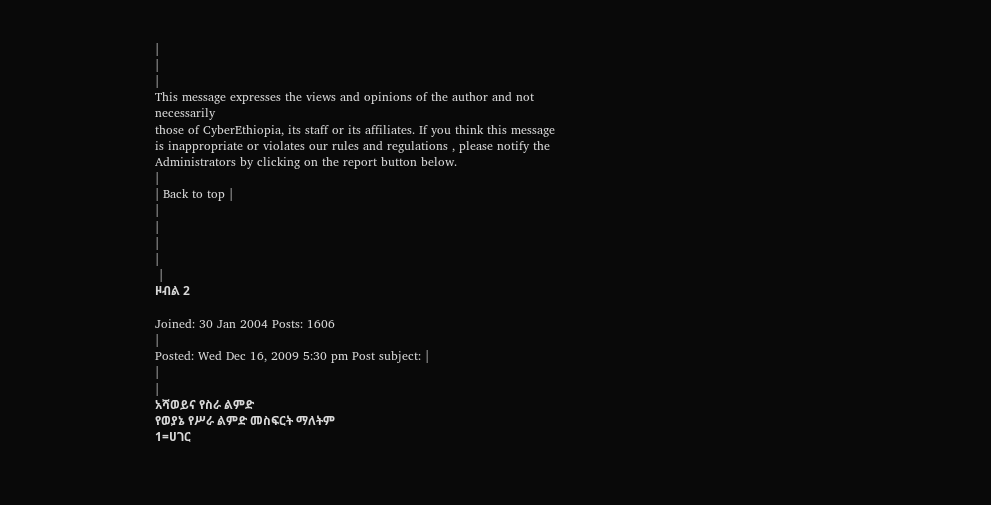|
|
|
This message expresses the views and opinions of the author and not necessarily
those of CyberEthiopia, its staff or its affiliates. If you think this message
is inappropriate or violates our rules and regulations , please notify the Administrators by clicking on the report button below.
|
| Back to top |
|
|
|
|
 |
ዞብል 2

Joined: 30 Jan 2004 Posts: 1606
|
Posted: Wed Dec 16, 2009 5:30 pm Post subject: |
|
|
አሻወይና የስራ ልምድ
የወያኔ የሥራ ልምድ መስፍርት ማለትም
1=ሀገር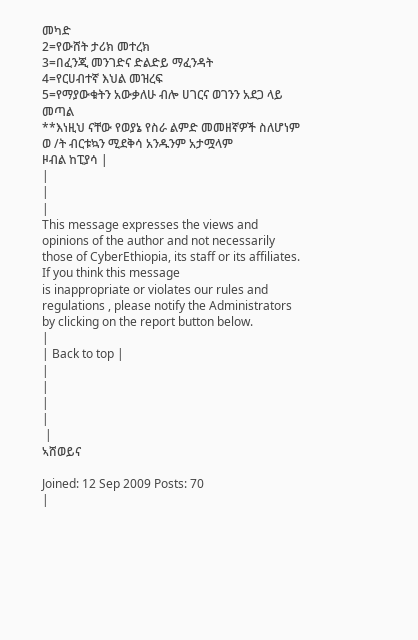መካድ
2=የውሸት ታሪክ መተረክ
3=በፈንጂ መንገድና ድልድይ ማፈንዳት
4=የርሀብተኛ እህል መዝረፍ
5=የማያውቁትን አውቃለሁ ብሎ ሀገርና ወገንን አደጋ ላይ መጣል
**እነዚህ ናቸው የወያኔ የስራ ልምድ መመዘኛዎች ስለሆነም ወ /ት ብርቱኳን ሚደቅሳ አንዱንም አታሟላም
ዞብል ከፒያሳ |
|
|
|
This message expresses the views and opinions of the author and not necessarily
those of CyberEthiopia, its staff or its affiliates. If you think this message
is inappropriate or violates our rules and regulations , please notify the Administrators by clicking on the report button below.
|
| Back to top |
|
|
|
|
 |
ኣሸወይና

Joined: 12 Sep 2009 Posts: 70
|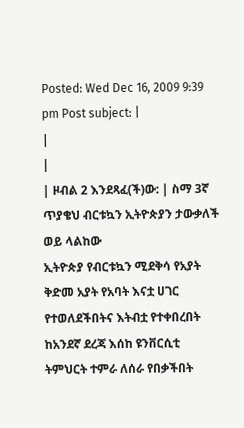Posted: Wed Dec 16, 2009 9:39 pm Post subject: |
|
|
| ዞብል 2 እንደጻፈ(ች)ው: | ስማ 3ኛ ጥያቄህ ብርቱኳን ኢትዮጵያን ታውቃለች ወይ ላልከው
ኢትዮጵያ የብርቱኳን ሚደቅሳ የአያት ቅድመ አያት የአባት እናቷ ሀገር የተወለደችበትና እትብቷ የተቀበረበት
ከአንደኛ ደረጃ እሰከ ዩንቨርሲቲ ትምህርት ተምራ ለሰራ የበቃችበት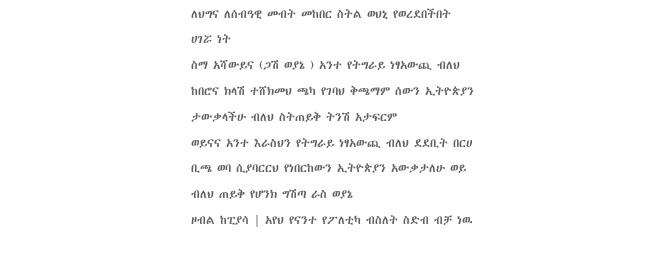ለህግና ለሰብዓዊ መብት መከበር ስትል ወህኒ የወረደበችበት ሀገሯ ነት
ስማ አሻውይና (ጋሽ ወያኔ ) አንተ የትግራይ ነፃአውጪ ብለህ ከበሮና ክላሽ ተሸክመህ ጫካ የገባህ ቅጫማም ሰውን ኢትዮጵያን ታውቃላችሁ ብለህ ስትጠይቅ ትንሽ አታፍርም
ወይናና አንተ እራስህን የትግራይ ነፃአውጪ ብለህ ደደቢት በርሀ ቢጫ ወባ ሲያባርርህ የነበርከውን ኢትዮጵያን አውቃታለሁ ወይ ብለህ ጠይቅ የሆንክ ግሽጣ ራስ ወያኔ
ዞብል ከፒያሳ | አየህ የናንተ የፖለቲካ ብስለት ስድብ ብቻ ነዉ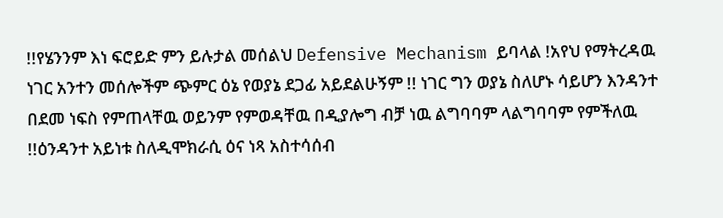!!የሄንንም እነ ፍሮይድ ምን ይሉታል መሰልህ Defensive Mechanism ይባላል !አየህ የማትረዳዉ ነገር አንተን መሰሎችም ጭምር ዕኔ የወያኔ ደጋፊ አይደልሁኝም !! ነገር ግን ወያኔ ስለሆኑ ሳይሆን እንዳንተ በደመ ነፍስ የምጠላቸዉ ወይንም የምወዳቸዉ በዲያሎግ ብቻ ነዉ ልግባባም ላልግባባም የምችለዉ !!ዕንዳንተ አይነቱ ስለዲሞክራሲ ዕና ነጻ አስተሳሰብ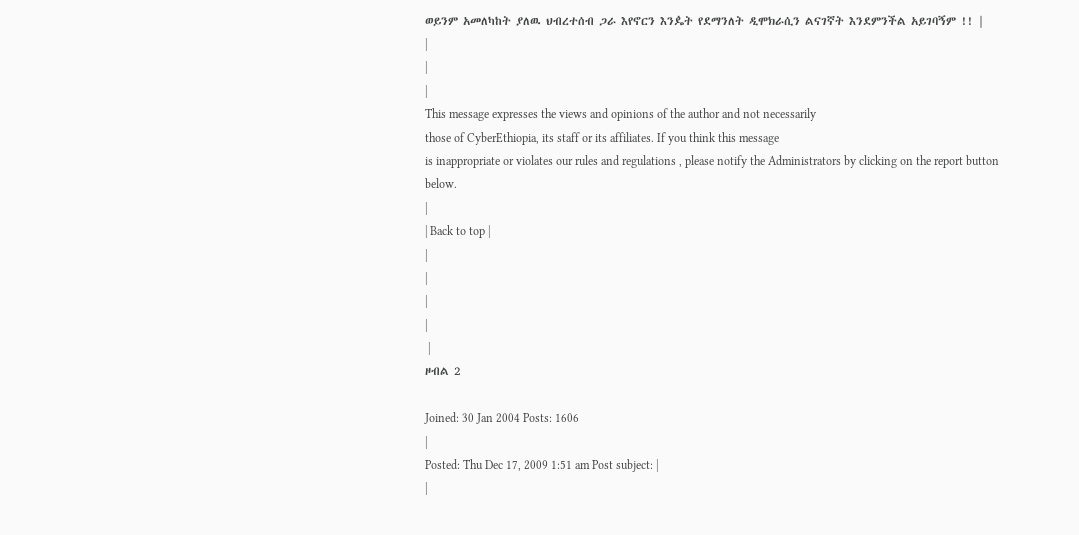ወይንም አመለካከት ያለዉ ህብረተሰብ ጋራ እየኖርን እንዼት የደማንለት ዲሞክራሲን ልናገኛት እንደምንችል አይገባኝም !! |
|
|
|
This message expresses the views and opinions of the author and not necessarily
those of CyberEthiopia, its staff or its affiliates. If you think this message
is inappropriate or violates our rules and regulations , please notify the Administrators by clicking on the report button below.
|
| Back to top |
|
|
|
|
 |
ዞብል 2

Joined: 30 Jan 2004 Posts: 1606
|
Posted: Thu Dec 17, 2009 1:51 am Post subject: |
|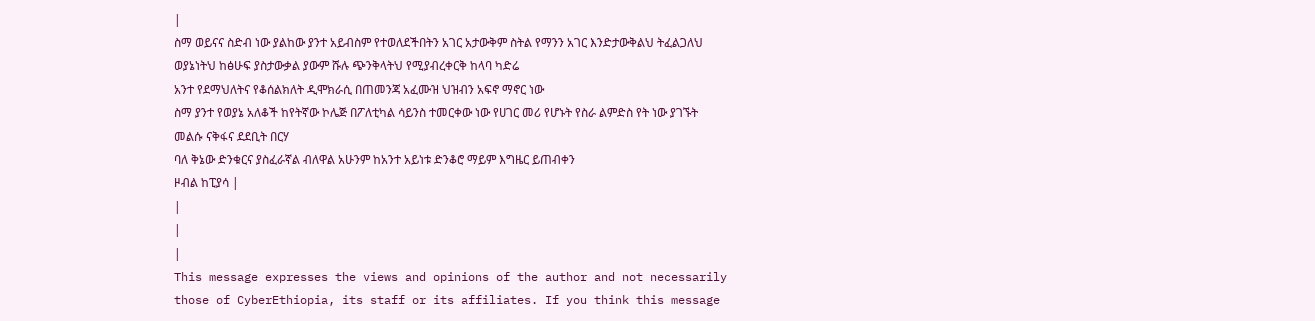|
ስማ ወይናና ስድብ ነው ያልከው ያንተ አይብስም የተወለደችበትን አገር አታውቅም ስትል የማንን አገር እንድታውቅልህ ትፈልጋለህ
ወያኔነትህ ከፅሁፍ ያስታውቃል ያውም ሹሉ ጭንቅላትህ የሚያብረቀርቅ ከላባ ካድሬ
አንተ የደማህለትና የቆሰልክለት ዲሞክራሲ በጠመንጃ አፈሙዝ ህዝብን አፍኖ ማኖር ነው
ስማ ያንተ የወያኔ አለቆች ከየትኛው ኮሌጅ በፖለቲካል ሳይንስ ተመርቀው ነው የሀገር መሪ የሆኑት የስራ ልምድስ የት ነው ያገኙት
መልሱ ናቅፋና ደደቢት በርሃ
ባለ ቅኔው ድንቁርና ያስፈራኛል ብለዋል አሁንም ከአንተ አይነቱ ድንቆሮ ማይም እግዜር ይጠብቀን
ዞብል ከፒያሳ |
|
|
|
This message expresses the views and opinions of the author and not necessarily
those of CyberEthiopia, its staff or its affiliates. If you think this message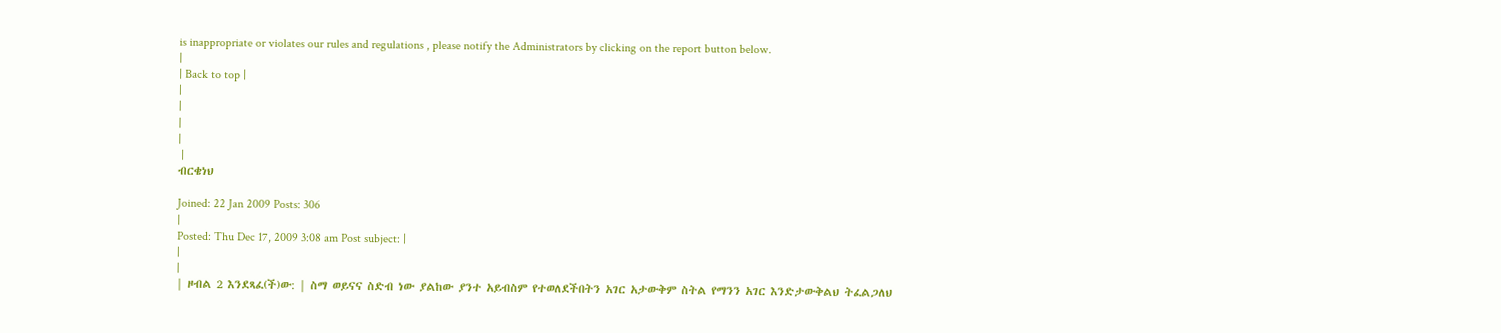is inappropriate or violates our rules and regulations , please notify the Administrators by clicking on the report button below.
|
| Back to top |
|
|
|
|
 |
ብርቄነህ

Joined: 22 Jan 2009 Posts: 306
|
Posted: Thu Dec 17, 2009 3:08 am Post subject: |
|
|
| ዞብል 2 እንደጻፈ(ች)ው: | ስማ ወይናና ስድብ ነው ያልከው ያንተ አይብስም የተወለደችበትን አገር አታውቅም ስትል የማንን አገር እንድታውቅልህ ትፈልጋለህ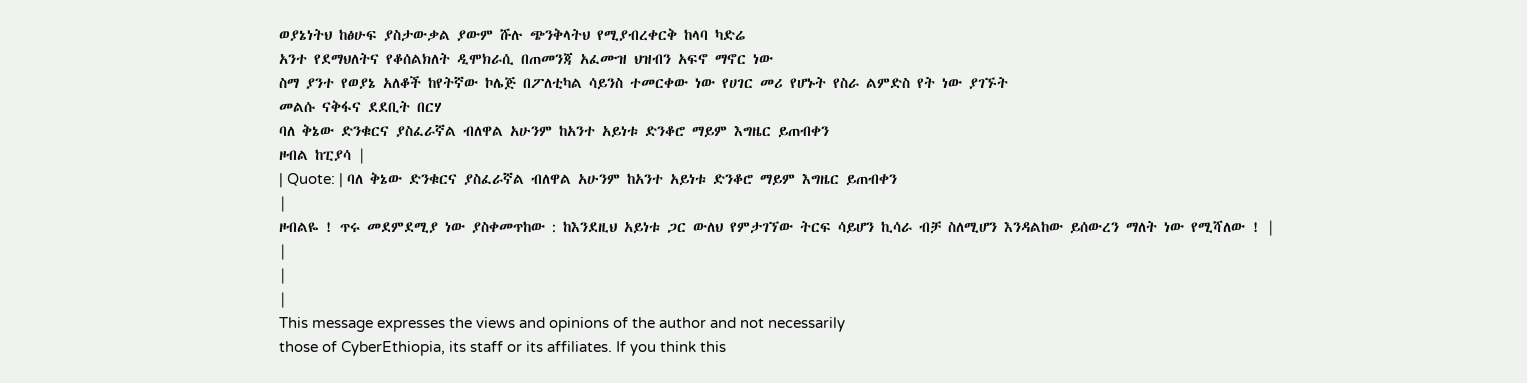ወያኔነትህ ከፅሁፍ ያስታውቃል ያውም ሹሉ ጭንቅላትህ የሚያብረቀርቅ ከላባ ካድሬ
አንተ የደማህለትና የቆሰልክለት ዲሞክራሲ በጠመንጃ አፈሙዝ ህዝብን አፍኖ ማኖር ነው
ስማ ያንተ የወያኔ አለቆች ከየትኛው ኮሌጅ በፖለቲካል ሳይንስ ተመርቀው ነው የሀገር መሪ የሆኑት የስራ ልምድስ የት ነው ያገኙት
መልሱ ናቅፋና ደደቢት በርሃ
ባለ ቅኔው ድንቁርና ያስፈራኛል ብለዋል አሁንም ከአንተ አይነቱ ድንቆሮ ማይም እግዜር ይጠብቀን
ዞብል ከፒያሳ |
| Quote: | ባለ ቅኔው ድንቁርና ያስፈራኛል ብለዋል አሁንም ከአንተ አይነቱ ድንቆሮ ማይም እግዜር ይጠብቀን
|
ዞብልዬ ! ጥሩ መደምደሚያ ነው ያስቀመጥከው : ከእንደዚህ አይነቱ ጋር ውለህ የምታገኘው ትርፍ ሳይሆን ኪሳራ ብቻ ስለሚሆን እንዳልከው ይሰውረን ማለት ነው የሚሻለው ! |
|
|
|
This message expresses the views and opinions of the author and not necessarily
those of CyberEthiopia, its staff or its affiliates. If you think this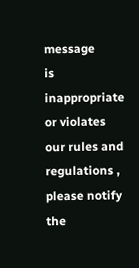message
is inappropriate or violates our rules and regulations , please notify the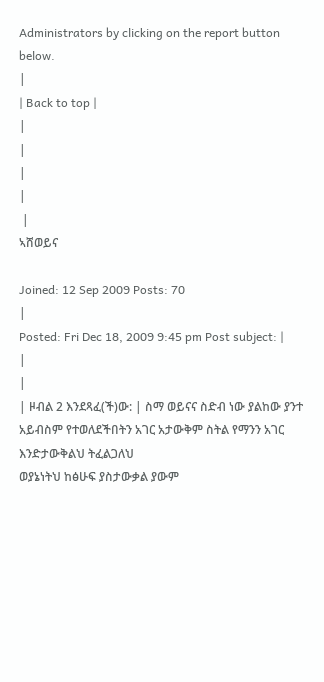Administrators by clicking on the report button below.
|
| Back to top |
|
|
|
|
 |
ኣሸወይና

Joined: 12 Sep 2009 Posts: 70
|
Posted: Fri Dec 18, 2009 9:45 pm Post subject: |
|
|
| ዞብል 2 እንደጻፈ(ች)ው: | ስማ ወይናና ስድብ ነው ያልከው ያንተ አይብስም የተወለደችበትን አገር አታውቅም ስትል የማንን አገር እንድታውቅልህ ትፈልጋለህ
ወያኔነትህ ከፅሁፍ ያስታውቃል ያውም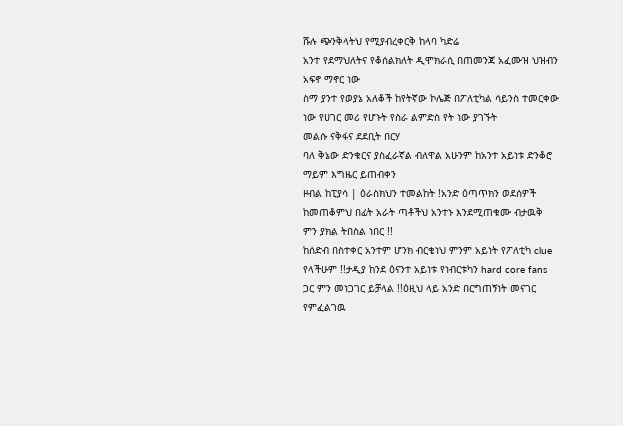ሹሉ ጭንቅላትህ የሚያብረቀርቅ ከላባ ካድሬ
አንተ የደማህለትና የቆሰልክለት ዲሞክራሲ በጠመንጃ አፈሙዝ ህዝብን አፍኖ ማኖር ነው
ስማ ያንተ የወያኔ አለቆች ከየትኛው ኮሌጅ በፖለቲካል ሳይንስ ተመርቀው ነው የሀገር መሪ የሆኑት የስራ ልምድስ የት ነው ያገኙት
መልሱ ናቅፋና ደደቢት በርሃ
ባለ ቅኔው ድንቁርና ያስፈራኛል ብለዋል አሁንም ከአንተ አይነቱ ድንቆሮ ማይም እግዜር ይጠብቀን
ዞብል ከፒያሳ | ዕራስክህን ተመልከት !አንድ ዕጣጥክን ወደሰዎች ከመጠቆምህ በፊት አራት ጣቶችህ አንተኑ እንደሚጠቁሙ ብታዉቅ ምን ያክል ትበስል ነበር !!
ከሰድብ በስተቀር አንተም ሆንክ ብርቄነህ ምንም አይነት የፖለቲካ clue የላችሁም !!ታዲያ ከንደ ዕናንተ አይነቱ የነብርቱካን hard core fans ጋር ምን መነጋገር ይቻላል !!ዕዚህ ላይ አንድ በርግጠኝነት መናገር የምፈልገዉ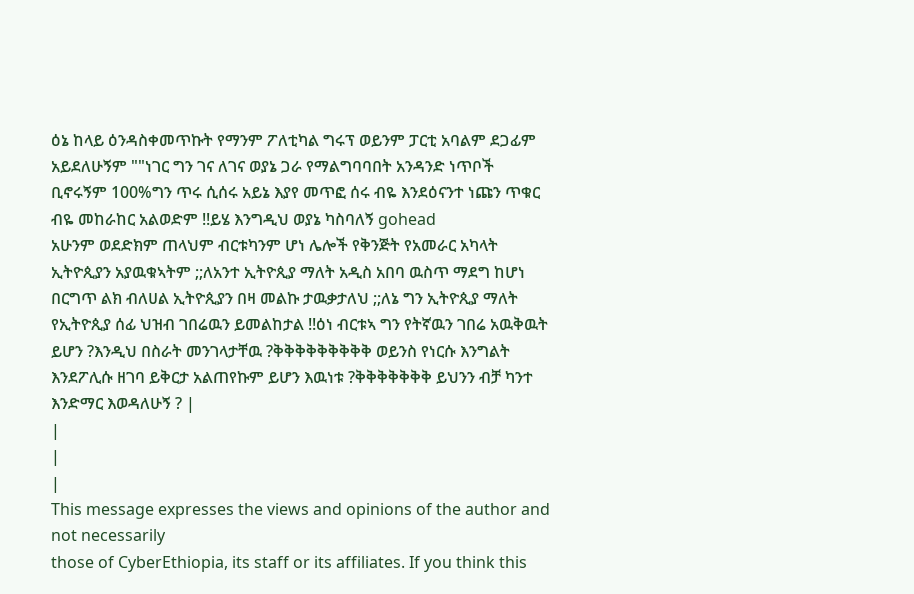ዕኔ ከላይ ዕንዳስቀመጥኩት የማንም ፖለቲካል ግሩፕ ወይንም ፓርቲ አባልም ደጋፊም አይደለሁኝም ""ነገር ግን ገና ለገና ወያኔ ጋራ የማልግባባበት አንዳንድ ነጥቦች ቢኖሩኝም 100%ግን ጥሩ ሲሰሩ አይኔ እያየ መጥፎ ሰሩ ብዬ እንደዕናንተ ነጩን ጥቁር ብዬ መከራከር አልወድም !!ይሄ እንግዲህ ወያኔ ካስባለኝ gohead
አሁንም ወደድክም ጠላህም ብርቱካንም ሆነ ሌሎች የቅንጅት የአመራር አካላት ኢትዮጲያን አያዉቁኣትም ;;ለአንተ ኢትዮጲያ ማለት አዲስ አበባ ዉስጥ ማደግ ከሆነ በርግጥ ልክ ብለሀል ኢትዮጲያን በዛ መልኩ ታዉቃታለህ ;;ለኔ ግን ኢትዮጲያ ማለት የኢትዮጲያ ሰፊ ህዝብ ገበሬዉን ይመልከታል !!ዕነ ብርቱኣ ግን የትኛዉን ገበሬ አዉቅዉት ይሆን ?እንዲህ በስራት መንገላታቸዉ ?ቅቅቅቅቅቅቅቅቅ ወይንስ የነርሱ እንግልት እንደፖሊሱ ዘገባ ይቅርታ አልጠየኩም ይሆን እዉነቱ ?ቅቅቅቅቅቅቅ ይህንን ብቻ ካንተ እንድማር እወዳለሁኝ ? |
|
|
|
This message expresses the views and opinions of the author and not necessarily
those of CyberEthiopia, its staff or its affiliates. If you think this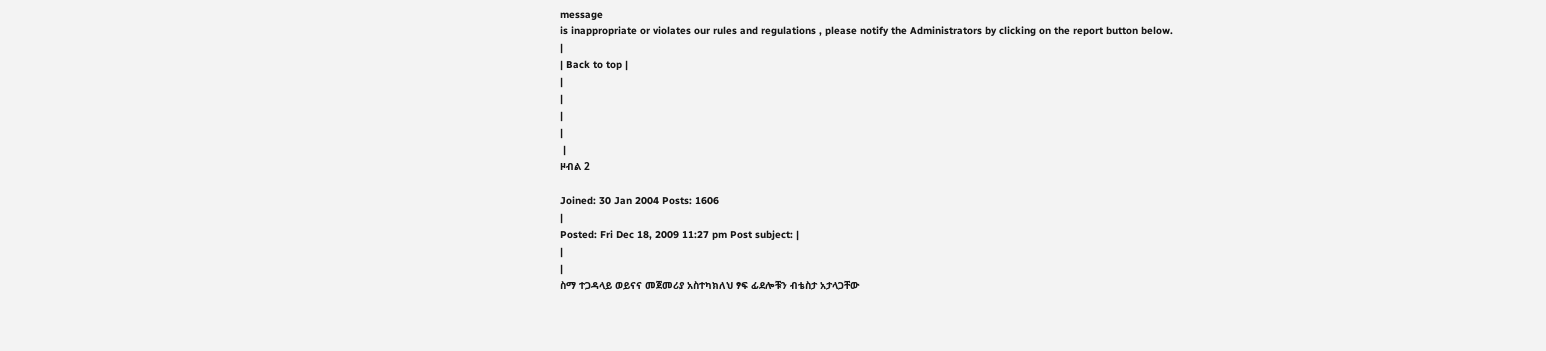message
is inappropriate or violates our rules and regulations , please notify the Administrators by clicking on the report button below.
|
| Back to top |
|
|
|
|
 |
ዞብል 2

Joined: 30 Jan 2004 Posts: 1606
|
Posted: Fri Dec 18, 2009 11:27 pm Post subject: |
|
|
ስማ ተጋዳላይ ወይናና መጀመሪያ አስተካክለህ ፃፍ ፊደሎቹን ብቴስታ አታላጋቸው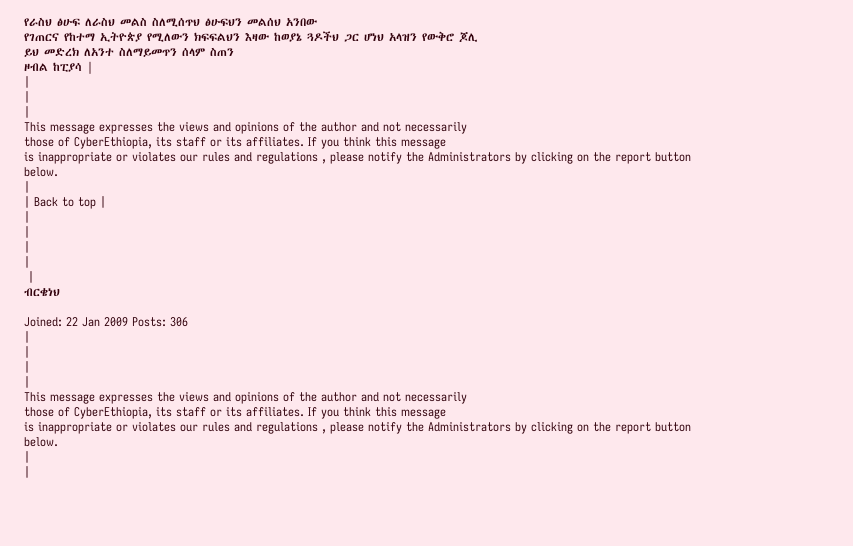የራስህ ፅሁፍ ለራስህ መልስ ስለሚሰጥህ ፅሁፍህን መልሰህ አንበው
የገጠርና የከተማ ኢትዮጵያ የሚለውን ክፍፍልህን እዛው ከወያኔ ጓዶችህ ጋር ሆነህ አላዝን የውቅሮ ጆሊ
ይህ መድረክ ለአንተ ስለማይመጥን ሰላም ስጠን
ዞብል ከፒያሳ |
|
|
|
This message expresses the views and opinions of the author and not necessarily
those of CyberEthiopia, its staff or its affiliates. If you think this message
is inappropriate or violates our rules and regulations , please notify the Administrators by clicking on the report button below.
|
| Back to top |
|
|
|
|
 |
ብርቄነህ

Joined: 22 Jan 2009 Posts: 306
|
|
|
|
This message expresses the views and opinions of the author and not necessarily
those of CyberEthiopia, its staff or its affiliates. If you think this message
is inappropriate or violates our rules and regulations , please notify the Administrators by clicking on the report button below.
|
|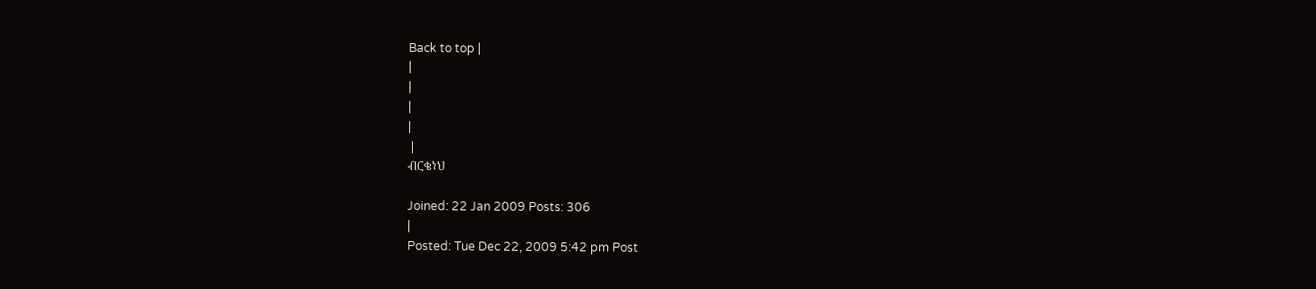Back to top |
|
|
|
|
 |
ብርቄነህ

Joined: 22 Jan 2009 Posts: 306
|
Posted: Tue Dec 22, 2009 5:42 pm Post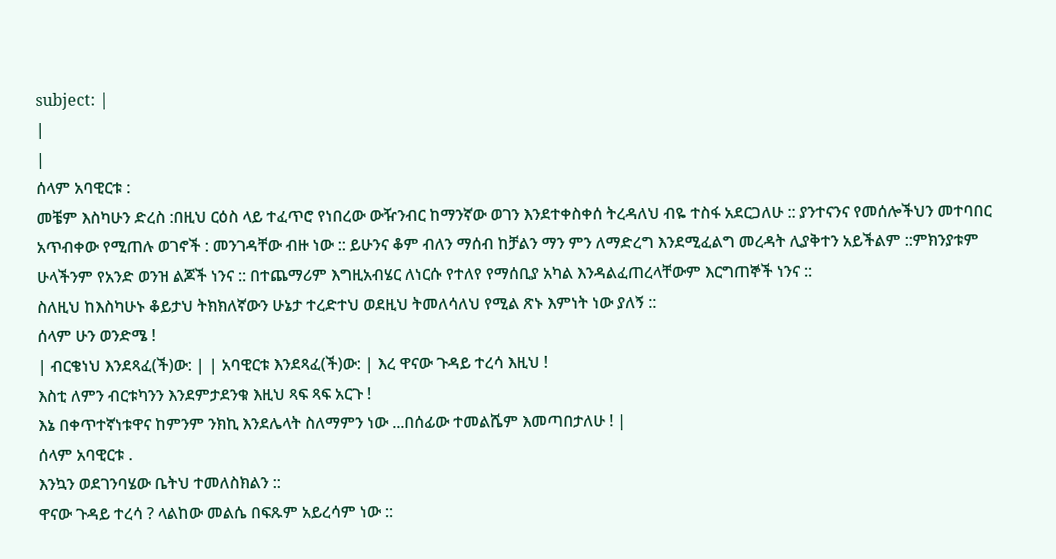subject: |
|
|
ሰላም አባዊርቱ :
መቼም እስካሁን ድረስ :በዚህ ርዕስ ላይ ተፈጥሮ የነበረው ውዥንብር ከማንኛው ወገን እንደተቀስቀሰ ትረዳለህ ብዬ ተስፋ አደርጋለሁ :: ያንተናንና የመሰሎችህን መተባበር አጥብቀው የሚጠሉ ወገኖች : መንገዳቸው ብዙ ነው :: ይሁንና ቆም ብለን ማሰብ ከቻልን ማን ምን ለማድረግ እንደሚፈልግ መረዳት ሊያቅተን አይችልም ::ምክንያቱም ሁላችንም የአንድ ወንዝ ልጆች ነንና :: በተጨማሪም እግዚአብሄር ለነርሱ የተለየ የማሰቢያ አካል እንዳልፈጠረላቸውም እርግጠኞች ነንና ::
ስለዚህ ከእስካሁኑ ቆይታህ ትክክለኛውን ሁኔታ ተረድተህ ወደዚህ ትመለሳለህ የሚል ጽኑ እምነት ነው ያለኝ ::
ሰላም ሁን ወንድሜ !
| ብርቄነህ እንደጻፈ(ች)ው: | | አባዊርቱ እንደጻፈ(ች)ው: | እረ ዋናው ጉዳይ ተረሳ እዚህ !
እስቲ ለምን ብርቱካንን እንደምታደንቁ እዚህ ጻፍ ጻፍ አርጉ !
እኔ በቀጥተኛነቱዋና ከምንም ንክኪ እንደሌላት ስለማምን ነው ...በሰፊው ተመልሼም እመጣበታለሁ ! |
ሰላም አባዊርቱ .
እንኳን ወደገንባሄው ቤትህ ተመለስክልን ::
ዋናው ጉዳይ ተረሳ ? ላልከው መልሴ በፍጹም አይረሳም ነው ::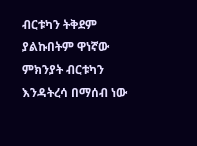ብርቱካን ትቅደም ያልኩበትም ዋነኛው ምክንያት ብርቱካን እንዳትረሳ በማሰብ ነው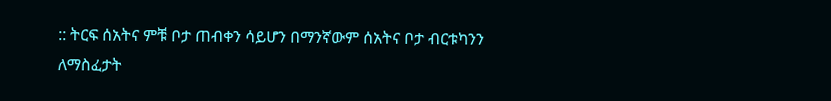:: ትርፍ ሰአትና ምቹ ቦታ ጠብቀን ሳይሆን በማንኛውም ሰአትና ቦታ ብርቱካንን ለማስፈታት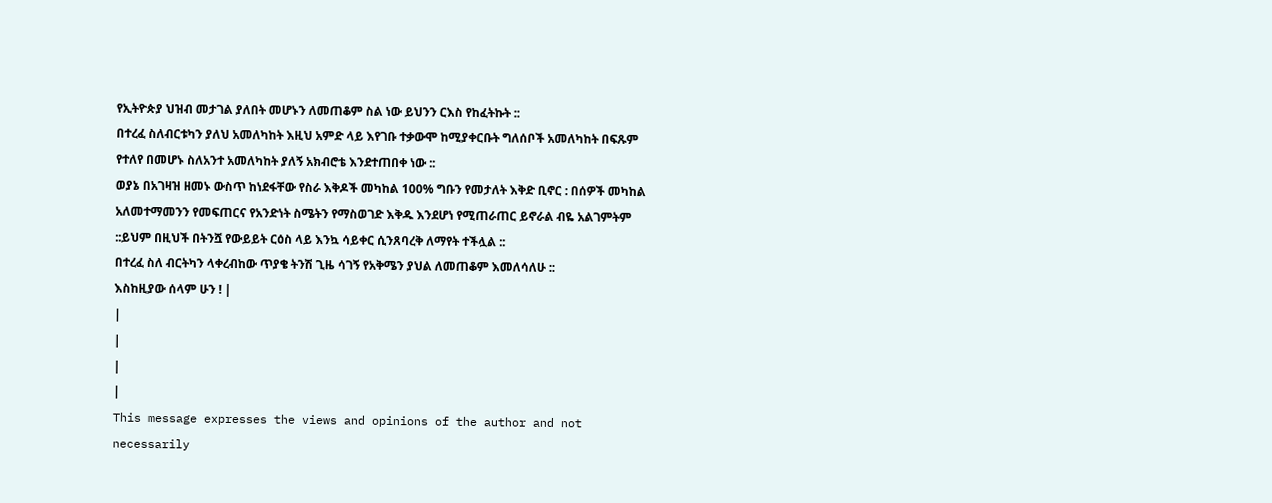የኢትዮጵያ ህዝብ መታገል ያለበት መሆኑን ለመጠቆም ስል ነው ይህንን ርእስ የከፈትኩት ::
በተረፈ ስለብርቱካን ያለህ አመለካከት እዚህ አምድ ላይ እየገቡ ተቃውሞ ከሚያቀርቡት ግለሰቦች አመለካከት በፍጹም የተለየ በመሆኑ ስለአንተ አመለካከት ያለኝ አክብሮቴ እንደተጠበቀ ነው ::
ወያኔ በአገዛዝ ዘመኑ ውስጥ ከነደፋቸው የስራ እቅዶች መካከል 100% ግቡን የመታለት እቅድ ቢኖር : በሰዎች መካከል አለመተማመንን የመፍጠርና የአንድነት ስሜትን የማስወገድ እቅዱ እንደሆነ የሚጠራጠር ይኖራል ብዬ አልገምትም ::ይህም በዚህች በትንሿ የውይይት ርዕስ ላይ እንኳ ሳይቀር ሲንጸባረቅ ለማየት ተችሏል ::
በተረፈ ስለ ብርትካን ላቀረብከው ጥያቄ ትንሽ ጊዜ ሳገኝ የአቅሜን ያህል ለመጠቆም እመለሳለሁ ::
እስከዚያው ሰላም ሁን ! |
|
|
|
|
This message expresses the views and opinions of the author and not necessarily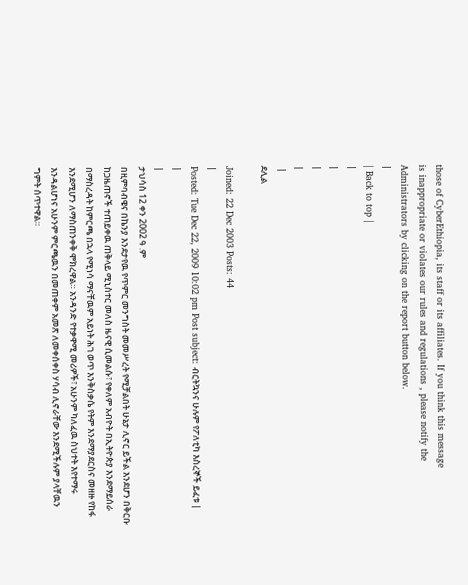those of CyberEthiopia, its staff or its affiliates. If you think this message
is inappropriate or violates our rules and regulations , please notify the Administrators by clicking on the report button below.
|
| Back to top |
|
|
|
|
 |
ደሊል

Joined: 22 Dec 2003 Posts: 44
|
Posted: Tue Dec 22, 2009 10:02 pm Post subject: ብርትኳንና ሁሉም የፖለቲካ እስረኞች ይፈቱ |
|
|
ታህሳስ 12 ቀን 2002 ዓ .ም
በዚምባብዌና በኬንያ እንደታየዉ የጥምር መንግስት መመሥረት የሚቻልበት ሁኔታ ሊኖር ይችል እንደሆን በቅርቡ ከጋዜጠኖች ተጠይቀዉ ጠቅላይ ሚኒስተር መለስ ዜናዊ ሲመልሱ፣ የቀለም አብዮት በኢትዮጵያ እንደማይሰራ በማስረዳት ከምርጫ በኋላ የሚነሳ ማናቸዉም አይነት ሕገ ወጥ እንቅስቃሴ የትም እንደማያደርስና መዘዙ የከፋ እንደሚሆን ለማስጠንቀቅ ሞክረዋል። አንዳንድ የተቃዋሚ መሪዎች፣ አሁንም ካለፈዉ ስህተት እየተማሩ እንዳልሆነና አሁንም ምርጫዉን በመጠቀም አመጽ ለመቀሰቀስ ሃሳብ ሊኖራቸው እንደሚችሉም ያላቸዉን ግምት ሰጥተዋል።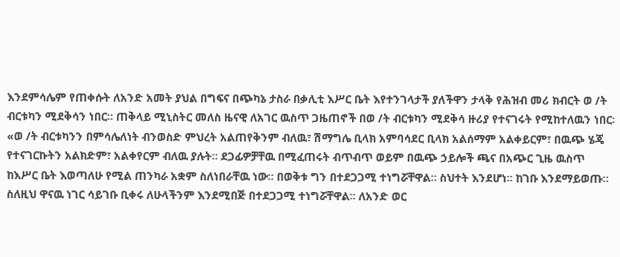እንደምሳሌም የጠቀሱት ለአንድ አመት ያህል በግፍና በጭካኔ ታስራ በቃሊቲ እሥር ቤት እየተንገላታች ያለችዋን ታላቅ የሕዝብ መሪ ክብርት ወ /ት ብርቱካን ሚደቅሳን ነበር። ጠቅላይ ሚኒስትር መለስ ዜናዊ ለአገር ዉስጥ ጋዜጠኖች በወ /ት ብርቱካን ሚደቅሳ ዙሪያ የተናገሩት የሚከተለዉን ነበር፡
«ወ /ት ብርቱካንን በምሳሌለነት ብንወስድ ምህረት አልጠየቅንም ብለዉ፣ ሽማግሌ ቢላክ አምባሳደር ቢላክ አልሰማም አልቀይርም፣ በዉጭ ሄጄ የተናገርኩትን አልክድም፣ አልቀየርም ብለዉ ያሉት። ደጋፊዎቻቸዉ በሚፈጠሩት ብጥብጥ ወይም በዉጭ ኃይሎች ጫና በአጭር ጊዜ ዉስጥ ከእሥር ቤት እወጣለሁ የሚል ጠንካራ አቋም ስለነበራቸዉ ነው። በወቅቱ ግን በተደጋጋሚ ተነግሯቸዋል። ስህተት እንደሆነ። ከገቡ እንደማይወጡ። ስለዚህ ዋናዉ ነገር ሳይገቡ ቢቀሩ ለሁላችንም እንደሚበጅ በተደጋጋሚ ተነግሯቸዋል። ለአንድ ወር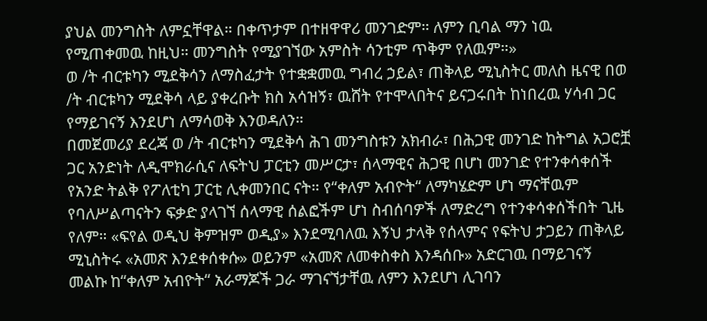ያህል መንግስት ለምኗቸዋል። በቀጥታም በተዘዋዋሪ መንገድም። ለምን ቢባል ማን ነዉ የሚጠቀመዉ ከዚህ። መንግስት የሚያገኘው አምስት ሳንቲም ጥቅም የለዉም።»
ወ /ት ብርቱካን ሚደቅሳን ለማስፈታት የተቋቋመዉ ግብረ ኃይል፣ ጠቅላይ ሚኒስትር መለስ ዜናዊ በወ /ት ብርቱካን ሚደቅሳ ላይ ያቀረቡት ክስ አሳዝኝ፣ ዉሸት የተሞላበትና ይናጋሩበት ከነበረዉ ሃሳብ ጋር የማይገናኝ እንደሆነ ለማሳወቅ እንወዳለን።
በመጀመሪያ ደረጃ ወ /ት ብርቱካን ሚደቅሳ ሕገ መንግስቱን አክብራ፣ በሕጋዊ መንገድ ከትግል አጋሮቿ ጋር አንድነት ለዲሞክራሲና ለፍትህ ፓርቲን መሥርታ፣ ሰላማዊና ሕጋዊ በሆነ መንገድ የተንቀሳቀሰች የአንድ ትልቅ የፖለቲካ ፓርቲ ሊቀመንበር ናት። የ“ቀለም አብዮት“ ለማካሄድም ሆነ ማናቸዉም የባለሥልጣናትን ፍቃድ ያላገኘ ሰላማዊ ሰልፎችም ሆነ ስብሰባዎች ለማድረግ የተንቀሳቀሰችበት ጊዜ የለም። «ፍየል ወዲህ ቅምዝም ወዲያ» እንደሚባለዉ እኝህ ታላቅ የሰላምና የፍትህ ታጋይን ጠቅላይ ሚኒስትሩ «አመጽ እንደቀሰቀሱ» ወይንም «አመጽ ለመቀስቀስ እንዳሰቡ» አድርገዉ በማይገናኝ መልኩ ከ“ቀለም አብዮት“ አራማጆች ጋራ ማገናኘታቸዉ ለምን እንደሆነ ሊገባን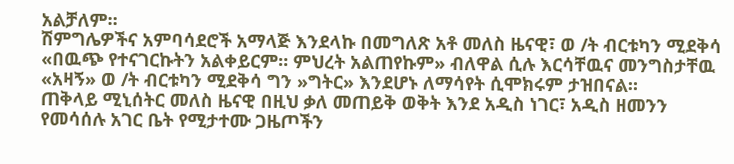አልቻለም።
ሽምግሌዎችና አምባሳደሮች አማላጅ እንደላኩ በመግለጽ አቶ መለስ ዜናዊ፣ ወ /ት ብርቱካን ሚደቅሳ «በዉጭ የተናገርኩትን አልቀይርም። ምህረት አልጠየኩም» ብለዋል ሲሉ እርሳቸዉና መንግስታቸዉ «አዛኝ» ወ /ት ብርቱካን ሚደቅሳ ግን »ግትር» እንደሆኑ ለማሳየት ሲሞክሩም ታዝበናል።
ጠቅላይ ሚኒሰትር መለስ ዜናዊ በዚህ ቃለ መጠይቅ ወቅት እንደ አዲስ ነገር፣ አዲስ ዘመንን የመሳሰሉ አገር ቤት የሚታተሙ ጋዜጦችን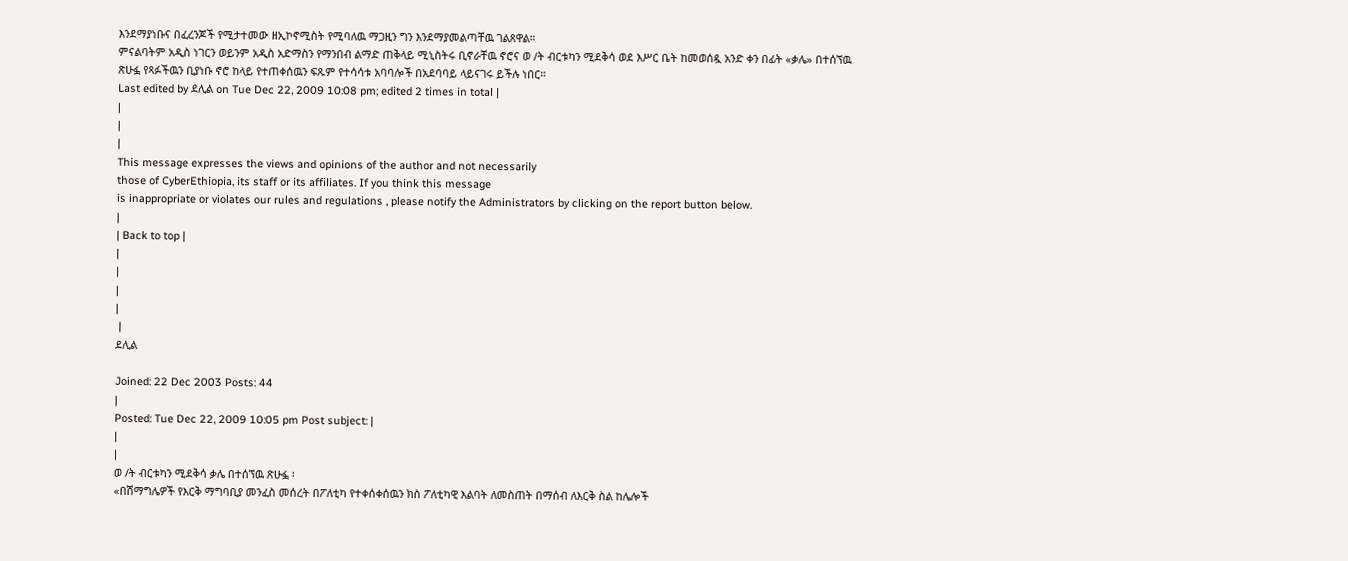እንደማያነቡና በፈረንጆች የሚታተመው ዘኢኮኖሚስት የሚባለዉ ማጋዚን ግን እንደማያመልጣቸዉ ገልጸዋል።
ምናልባትም አዲስ ነገርን ወይንም አዲስ አድማስን የማንበብ ልማድ ጠቅላይ ሚኒስትሩ ቢኖራቸዉ ኖሮና ወ /ት ብርቱካን ሚደቅሳ ወደ እሥር ቤት ከመወሰዷ አንድ ቀን በፊት «ቃሌ» በተሰኘዉ ጽሁፏ የጻፉችዉን ቢያነቡ ኖሮ ከላይ የተጠቀሰዉን ፍጹም የተሳሳቱ አባባሎች በአደባባይ ላይናገሩ ይችሉ ነበር።
Last edited by ደሊል on Tue Dec 22, 2009 10:08 pm; edited 2 times in total |
|
|
|
This message expresses the views and opinions of the author and not necessarily
those of CyberEthiopia, its staff or its affiliates. If you think this message
is inappropriate or violates our rules and regulations , please notify the Administrators by clicking on the report button below.
|
| Back to top |
|
|
|
|
 |
ደሊል

Joined: 22 Dec 2003 Posts: 44
|
Posted: Tue Dec 22, 2009 10:05 pm Post subject: |
|
|
ወ /ት ብርቱካን ሚደቅሳ ቃሌ በተሰኘዉ ጽሁፏ ፡
«በሽማግሌዎች የእርቅ ማግባቢያ መንፈስ መሰረት በፖለቲካ የተቀሰቀሰዉን ክስ ፖለቲካዊ እልባት ለመስጠት በማሰብ ለእርቅ ስል ከሌሎች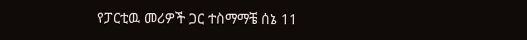የፓርቲዉ መሪዎች ጋር ተስማማቼ ሰኔ 11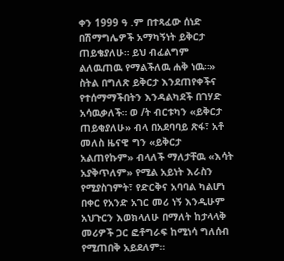ቀን 1999 ዓ .ም በተጻፈው ሰነድ በሽማግሌዎች አማካኝነት ይቅርታ ጠይቄያለሁ። ይህ ብፈልግም ልለዉጠዉ የማልችለዉ ሐቅ ነዉ።»
ስትል በግለጽ ይቅርታ እንደጠየቀችና የተሰማማችበትን እንዳልካደች በገሃድ አሳዉቃለች። ወ /ት ብርቱካን «ይቅርታ ጠይቂያለሁ» ብላ በአደባባይ ጽፋ፣ አቶ መለስ ዜናዊ ግን «ይቅርታ አልጠየኩም» ብላለች ማለታቸዉ «እሳት አያቅጥለም» የሚል አይነት እራስን የሚያስገምት፣ የድርቅና አባባል ካልሆነ በቀር የአንድ አገር መሪ ነኝ እንዲሁም አህጉርን እወክላለሁ በማለት ከታላላቅ መሪዎች ጋር ፎቶግራፍ ከሚነሳ ግለሰብ የሚጠበቅ አይደለም።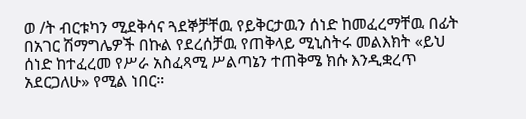ወ /ት ብርቱካን ሚደቅሳና ጓደኞቻቸዉ የይቅርታዉን ሰነድ ከመፈረማቸዉ በፊት በአገር ሽማግሌዎች በኩል የደረሰቻዉ የጠቅላይ ሚኒስትሩ መልእክት «ይህ ሰነድ ከተፈረመ የሥራ አስፈጻሚ ሥልጣኔን ተጠቅሜ ክሱ እንዲቋረጥ አደርጋለሁ» የሚል ነበር።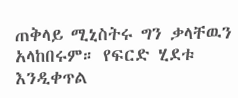ጠቅላይ ሚኒስትሩ ግን ቃላቸዉን አላከበሩም። የፍርድ ሂደቱ እንዲቀጥል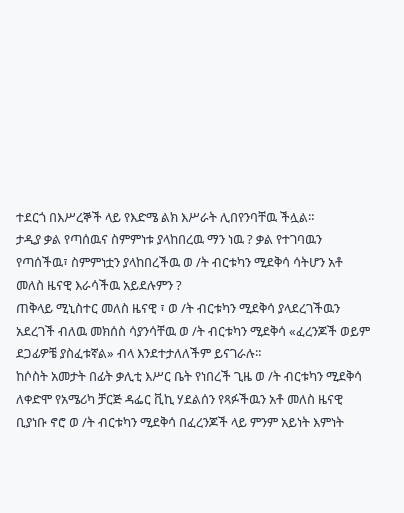ተደርጎ በእሥረኞች ላይ የእድሜ ልክ እሥራት ሊበየንባቸዉ ችሏል።
ታዲያ ቃል የጣሰዉና ስምምነቱ ያላከበረዉ ማን ነዉ ? ቃል የተገባዉን የጣሰችዉ፣ ስምምነቷን ያላከበረችዉ ወ /ት ብርቱካን ሚደቅሳ ሳትሆን አቶ መለስ ዜናዊ እራሳችዉ አይደሉምን ?
ጠቅላይ ሚኒስተር መለስ ዜናዊ ፣ ወ /ት ብርቱካን ሚደቅሳ ያላደረገችዉን አደረገች ብለዉ መክሰስ ሳያንሳቸዉ ወ /ት ብርቱካን ሚደቅሳ «ፈረንጆች ወይም ደጋፊዎቼ ያስፈቱኛል» ብላ እንደተታለለችም ይናገራሉ።
ከሶስት አመታት በፊት ቃሊቲ እሥር ቤት የነበረች ጊዜ ወ /ት ብርቱካን ሚደቅሳ ለቀድሞ የአሜሪካ ቻርጅ ዳፌር ቪኪ ሃደልሰን የጻፉችዉን አቶ መለስ ዜናዊ ቢያነቡ ኖሮ ወ /ት ብርቱካን ሚደቅሳ በፈረንጆች ላይ ምንም አይነት እምነት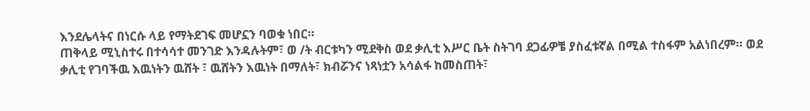እንደሌላትና በነርሱ ላይ የማትደገፍ መሆኗን ባወቁ ነበር።
ጠቅላይ ሚኒስተሩ በተሳሳተ መንገድ እንዳሉትም፣ ወ /ት ብርቱካን ሚደቅስ ወደ ቃሊቲ እሥር ቤት ስትገባ ደጋፊዎቼ ያስፈቱኛል በሚል ተስፋም አልነበረም። ወደ ቃሊቲ የገባችዉ እዉነትን ዉሸት ፣ ዉሸትን እዉነት በማለት፣ ክብሯንና ነጻነቷን አሳልፋ ከመስጠት፣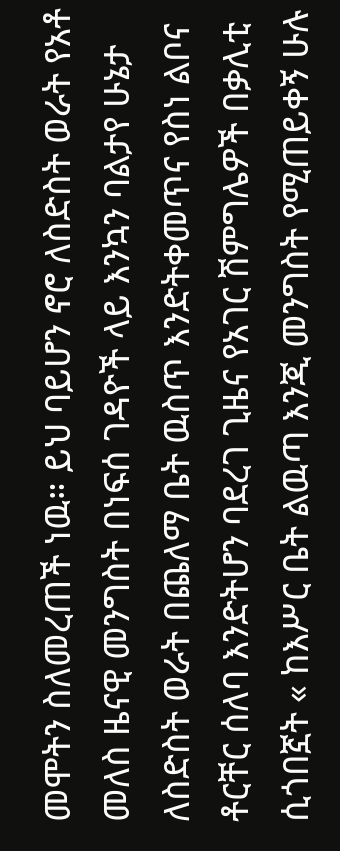መሞትን ስለመረጠች ነዉ። ይህ ባይሆን ኖሮ ለስድስት ወራት የአቶ መለስ ዜናዊ መንግስት በነፍሰ ገዳዮች ላይ እንኳን ባልታየ ሁኔታ ለስድስት ወራት በጨለማ ቤት ዉስጥ እንድትቀመጥና የስነ ልቦና ቶርቸር ሰለባ እንድትሆን ባደረገ ጊዜና የአገር ሽምግሌዎች በቃሊቲ ሲጎበኟት « ከእሥር ቤት ልዉጣ እንጂ መንግስት የሚጠይቀኝ ሁሉ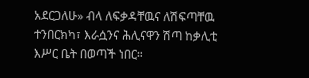አደርጋለሁ» ብላ ለፍቃዳቸዉና ለሽፍጣቸዉ ተንበርክካ፣ እራሷንና ሕሊናዋን ሽጣ ከቃሊቲ እሥር ቤት በወጣች ነበር።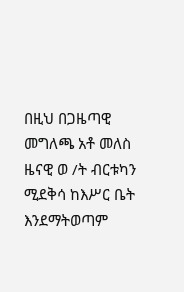በዚህ በጋዜጣዊ መግለጫ አቶ መለስ ዜናዊ ወ /ት ብርቱካን ሚደቅሳ ከእሥር ቤት እንደማትወጣም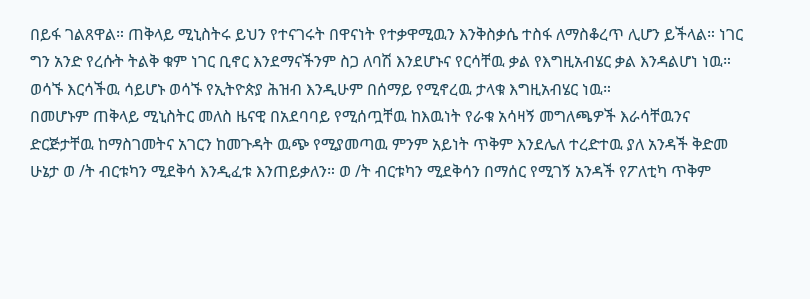በይፋ ገልጸዋል። ጠቅላይ ሚኒስትሩ ይህን የተናገሩት በዋናነት የተቃዋሚዉን እንቅስቃሴ ተስፋ ለማስቆረጥ ሊሆን ይችላል። ነገር ግን አንድ የረሱት ትልቅ ቁም ነገር ቢኖር እንደማናችንም ስጋ ለባሽ እንደሆኑና የርሳቸዉ ቃል የእግዚአብሄር ቃል እንዳልሆነ ነዉ። ወሳኙ እርሳችዉ ሳይሆኑ ወሳኙ የኢትዮጵያ ሕዝብ እንዲሁም በሰማይ የሚኖረዉ ታላቁ እግዚአብሄር ነዉ።
በመሆኑም ጠቅላይ ሚኒስትር መለስ ዜናዊ በአደባባይ የሚሰጧቸዉ ከእዉነት የራቁ አሳዛኝ መግለጫዎች እራሳቸዉንና ድርጅታቸዉ ከማስገመትና አገርን ከመጉዳት ዉጭ የሚያመጣዉ ምንም አይነት ጥቅም እንደሌለ ተረድተዉ ያለ አንዳች ቅድመ ሁኔታ ወ /ት ብርቱካን ሚደቅሳ እንዲፈቱ እንጠይቃለን። ወ /ት ብርቱካን ሚደቅሳን በማሰር የሚገኝ አንዳች የፖለቲካ ጥቅም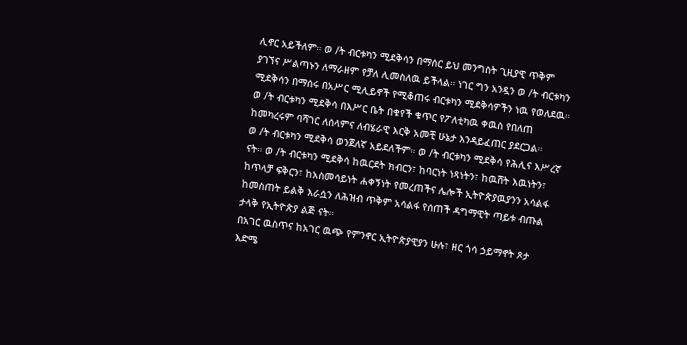ሊኖር አይችለም። ወ /ት ብርቱካን ሚደቅሳን በማሰር ይህ መንግስት ጊዚያዊ ጥቅም ያገኘና ሥልጣኑን ለማራዘም የቻለ ሊመስለዉ ይችላል። ነገር ግን አንዷን ወ /ት ብርቱካን ሚደቅሳን በማሰሩ በአሥር ሚሊይኖች የሚቆጠሩ ብርቱካን ሚደቅሳዎችን ነዉ የወለደዉ። ወ /ት ብርቱካን ሚደቅሳ በእሥር ቤት በቁየች ቁጥር የፖለቲካዉ ቀዉስ የበለጠ ከመካረሩም ባሻገር ለሰላምና ለብሄራዊ እርቅ አመቺ ሁኔታ እንዳይፈጠር ያደርጋል።
ወ /ት ብርቱካን ሚደቅሳ ወንጀለኛ አይደለችም። ወ /ት ብርቱካን ሚደቅሳ የሕሊና እሥረኛ ናት። ወ /ት ብርቱካን ሚደቅሳ ከዉርደት ክብርን፣ ከባርነት ነጻነትን፣ ከዉሸት እዉነትን፣ ከጥላቻ ፍቅርን፣ ከአስመሳይነት ሐቀኝነት የመረጠችና ሌሎች ኢትዮጵያዉያንን አሳልፋ ከመስጠት ይልቅ እራሷን ለሕዝብ ጥቅም አሳልፋ የሰጠች ዳግማዊት ጣይቱ ብጡል ታላቅ የኢትዮጵያ ልጅ ናት።
በአገር ዉስጥና ከአገር ዉጭ የምንኖር ኢትዮጵያዊያን ሁሉ፣ ዘር ጎሳ ኃይማኖት ጾታ እድሜ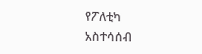የፖለቲካ አስተሳሰብ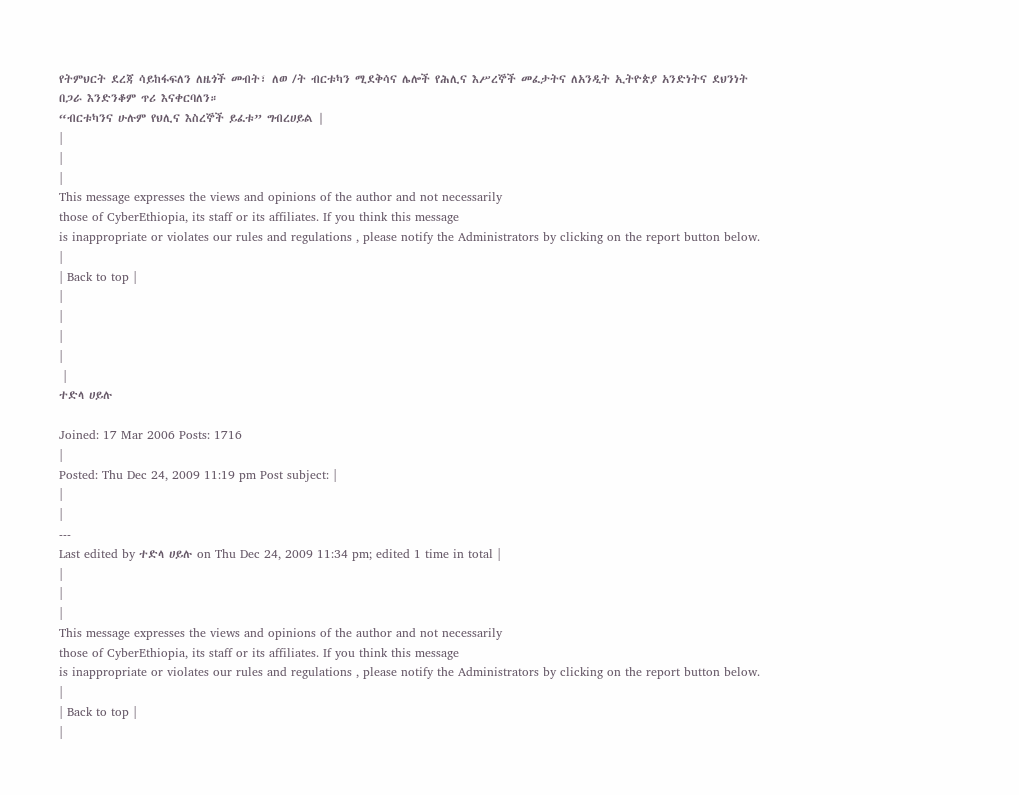የትምህርት ደረጃ ሳይከፋፍለን ለዜጎች መብት፣ ለወ /ት ብርቱካን ሚደቅሳና ሌሎች የሕሊና እሥረኞች መፈታትና ለአንዲት ኢትዮጵያ አንድነትና ደህንነት በጋራ እንድንቆም ጥሪ እናቀርባለን።
“ብርቱካንና ሁሉም የህሊና እስረኞች ይፈቱ” ግብረሀይል |
|
|
|
This message expresses the views and opinions of the author and not necessarily
those of CyberEthiopia, its staff or its affiliates. If you think this message
is inappropriate or violates our rules and regulations , please notify the Administrators by clicking on the report button below.
|
| Back to top |
|
|
|
|
 |
ተድላ ሀይሉ

Joined: 17 Mar 2006 Posts: 1716
|
Posted: Thu Dec 24, 2009 11:19 pm Post subject: |
|
|
---
Last edited by ተድላ ሀይሉ on Thu Dec 24, 2009 11:34 pm; edited 1 time in total |
|
|
|
This message expresses the views and opinions of the author and not necessarily
those of CyberEthiopia, its staff or its affiliates. If you think this message
is inappropriate or violates our rules and regulations , please notify the Administrators by clicking on the report button below.
|
| Back to top |
|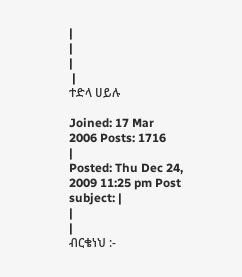|
|
|
 |
ተድላ ሀይሉ

Joined: 17 Mar 2006 Posts: 1716
|
Posted: Thu Dec 24, 2009 11:25 pm Post subject: |
|
|
ብርቄነህ :-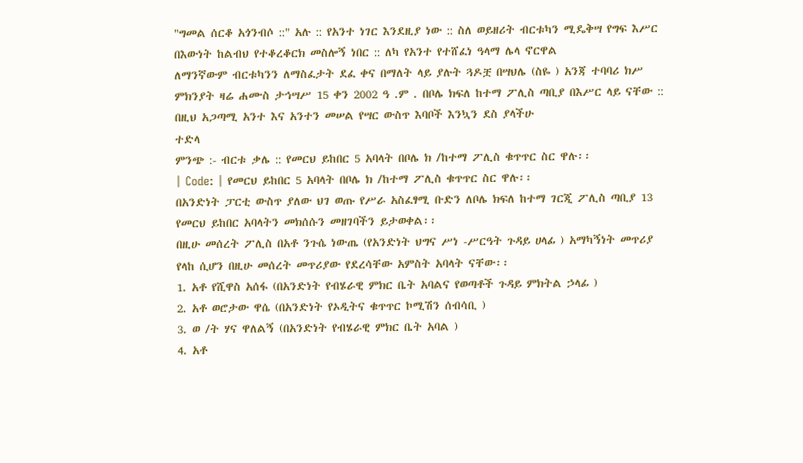"ግመል ሰርቆ አጎንብሶ ::" አሉ :: የአንተ ነገር እንደዚያ ነው :: ስለ ወይዘሪት ብርቱካን ሚዴቅሣ የግፍ እሥር በእውነት ከልብህ የተቆረቆርክ መስሎኝ ነበር :: ለካ የአንተ የተሸፈነ ዓላማ ሌላ ኖርዋል
ለማንኛውም ብርቱካንን ለማስፈታት ደፈ ቀና በማለት ላይ ያሉት ጓዶቿ በሣህሌ (ስዬ ) አንጃ ተባባሪ ክሥ ምክንያት ዛሬ ሐሙስ ታኅሣሥ 15 ቀን 2002 ዓ .ም . በቦሌ ክፍለ ከተማ ፖሊስ ጣቢያ በእሥር ላይ ናቸው :: በዚህ አጋጣሚ አንተ እና አንተን መሠል የሣር ውስጥ እባቦች እንኳን ደስ ያላችሁ
ተድላ
ምንጭ :- ብርቱ ቃሌ :: የመርህ ይከበር 5 አባላት በቦሌ ክ /ከተማ ፖሊስ ቁጥጥር ስር ዋሉ፡፡
| Code: | የመርህ ይከበር 5 አባላት በቦሌ ክ /ከተማ ፖሊስ ቁጥጥር ስር ዋሉ፡፡
በአንድነት ፓርቲ ውስጥ ያለው ህገ ወጡ የሥራ አስፈፃሚ ቡድን ለቦሌ ክፍለ ከተማ ገርጂ ፖሊስ ጣቢያ 13 የመርህ ይከበር አባላትን መክሰሱን መዘገባችን ይታወቀል፡፡
በዚሁ መሰረት ፖሊስ በአቶ ንጉሴ ነውጤ (የአንድነት ህግና ሥነ -ሥርዓት ጉዳይ ሀላፊ ) አማካኝነት መጥሪያ የላከ ሲሆን በዚሁ መሰረት መጥሪያው የደረሳቸው አምስት አባላት ናቸው፡፡
1. አቶ የሺዋስ አሰፋ (በአንድነት የብሄራዊ ምክር ቤት አባልና የወጣቶች ጉዳይ ምክትል ኃላፊ )
2. አቶ ወሮታው ዋሴ (በአንድነት የኦዲትና ቁጥጥር ኮሚሽን ሰብሳቢ )
3. ወ /ት ሃና ዋለልኝ (በአንድነት የብሄራዊ ምክር ቤት አባል )
4. አቶ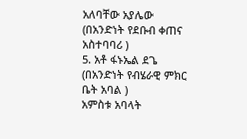አለባቸው አያሌው (በአንድነት የደቡብ ቀጠና አስተባባሪ )
5. አቶ ፋኑኤል ደጌ (በአንድነት የብሄራዊ ምክር ቤት አባል )
አምስቱ አባላት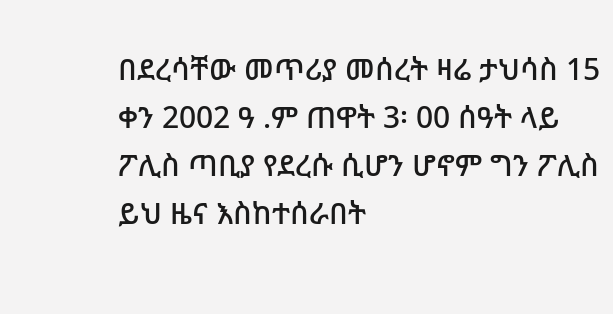በደረሳቸው መጥሪያ መሰረት ዛሬ ታህሳስ 15 ቀን 2002 ዓ .ም ጠዋት 3፡ 00 ሰዓት ላይ ፖሊስ ጣቢያ የደረሱ ሲሆን ሆኖም ግን ፖሊስ ይህ ዜና እስከተሰራበት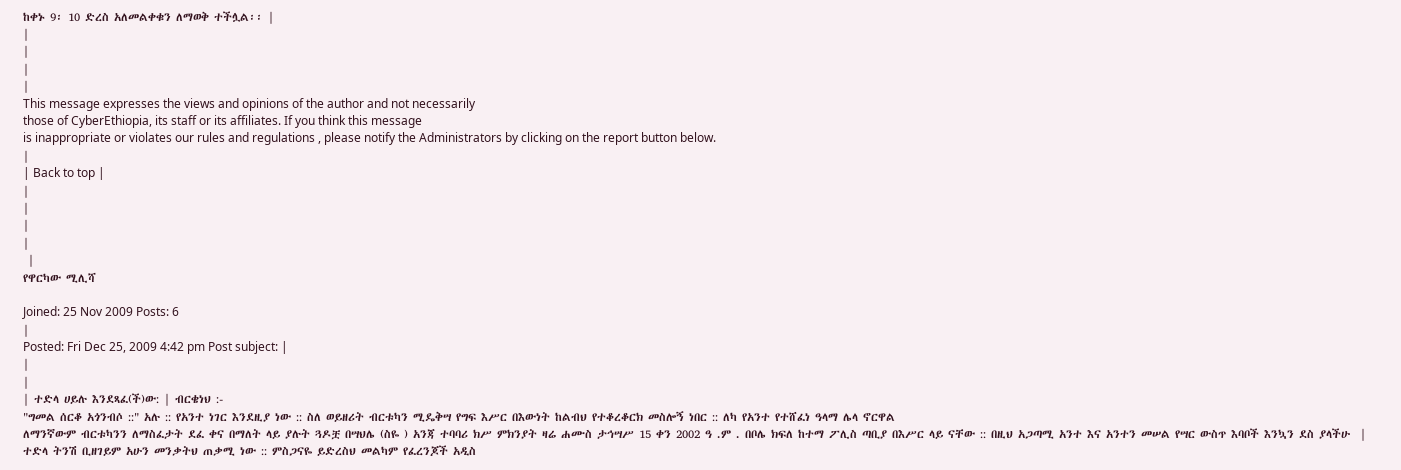ከቀኑ 9፡ 10 ድረስ አለመልቀቁን ለማወቅ ተችሏል፡፡ |
|
|
|
|
This message expresses the views and opinions of the author and not necessarily
those of CyberEthiopia, its staff or its affiliates. If you think this message
is inappropriate or violates our rules and regulations , please notify the Administrators by clicking on the report button below.
|
| Back to top |
|
|
|
|
 |
የዋርካው ሚሊሻ

Joined: 25 Nov 2009 Posts: 6
|
Posted: Fri Dec 25, 2009 4:42 pm Post subject: |
|
|
| ተድላ ሀይሉ እንደጻፈ(ች)ው: | ብርቄነህ :-
"ግመል ሰርቆ አጎንብሶ ::" አሉ :: የአንተ ነገር እንደዚያ ነው :: ስለ ወይዘሪት ብርቱካን ሚዴቅሣ የግፍ እሥር በእውነት ከልብህ የተቆረቆርክ መስሎኝ ነበር :: ለካ የአንተ የተሸፈነ ዓላማ ሌላ ኖርዋል
ለማንኛውም ብርቱካንን ለማስፈታት ደፈ ቀና በማለት ላይ ያሉት ጓዶቿ በሣህሌ (ስዬ ) አንጃ ተባባሪ ክሥ ምክንያት ዛሬ ሐሙስ ታኅሣሥ 15 ቀን 2002 ዓ .ም . በቦሌ ክፍለ ከተማ ፖሊስ ጣቢያ በእሥር ላይ ናቸው :: በዚህ አጋጣሚ አንተ እና አንተን መሠል የሣር ውስጥ እባቦች እንኳን ደስ ያላችሁ  |
ተድላ ትንሽ ቢዘገይም አሁን መንቃትህ ጠቃሚ ነው :: ምስጋናዬ ይድረስህ መልካም የፈረንጆች አዲስ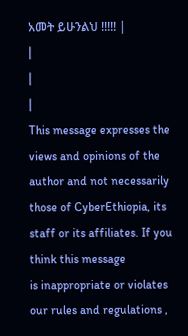አመት ይሁንልህ !!!!! |
|
|
|
This message expresses the views and opinions of the author and not necessarily
those of CyberEthiopia, its staff or its affiliates. If you think this message
is inappropriate or violates our rules and regulations ,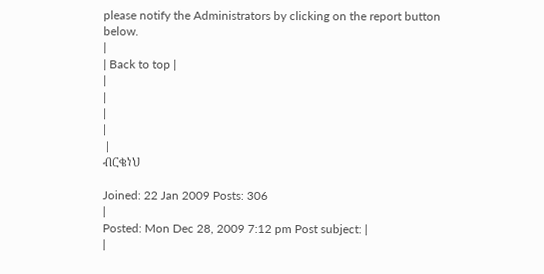please notify the Administrators by clicking on the report button below.
|
| Back to top |
|
|
|
|
 |
ብርቄነህ

Joined: 22 Jan 2009 Posts: 306
|
Posted: Mon Dec 28, 2009 7:12 pm Post subject: |
|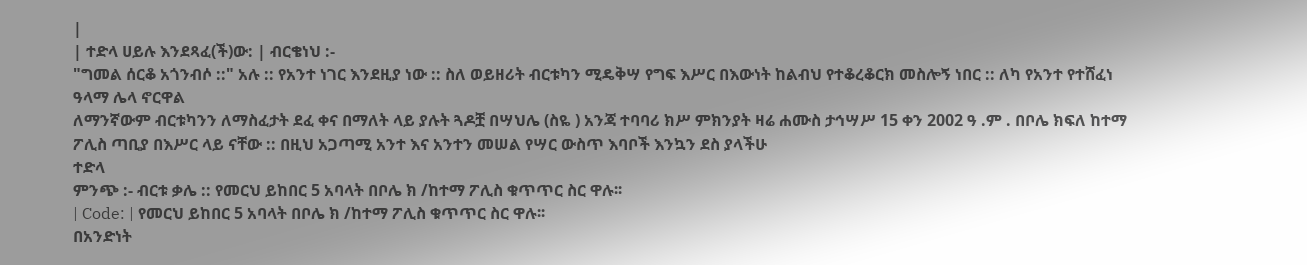|
| ተድላ ሀይሉ እንደጻፈ(ች)ው: | ብርቄነህ :-
"ግመል ሰርቆ አጎንብሶ ::" አሉ :: የአንተ ነገር እንደዚያ ነው :: ስለ ወይዘሪት ብርቱካን ሚዴቅሣ የግፍ እሥር በእውነት ከልብህ የተቆረቆርክ መስሎኝ ነበር :: ለካ የአንተ የተሸፈነ ዓላማ ሌላ ኖርዋል
ለማንኛውም ብርቱካንን ለማስፈታት ደፈ ቀና በማለት ላይ ያሉት ጓዶቿ በሣህሌ (ስዬ ) አንጃ ተባባሪ ክሥ ምክንያት ዛሬ ሐሙስ ታኅሣሥ 15 ቀን 2002 ዓ .ም . በቦሌ ክፍለ ከተማ ፖሊስ ጣቢያ በእሥር ላይ ናቸው :: በዚህ አጋጣሚ አንተ እና አንተን መሠል የሣር ውስጥ እባቦች እንኳን ደስ ያላችሁ
ተድላ
ምንጭ :- ብርቱ ቃሌ :: የመርህ ይከበር 5 አባላት በቦሌ ክ /ከተማ ፖሊስ ቁጥጥር ስር ዋሉ፡፡
| Code: | የመርህ ይከበር 5 አባላት በቦሌ ክ /ከተማ ፖሊስ ቁጥጥር ስር ዋሉ፡፡
በአንድነት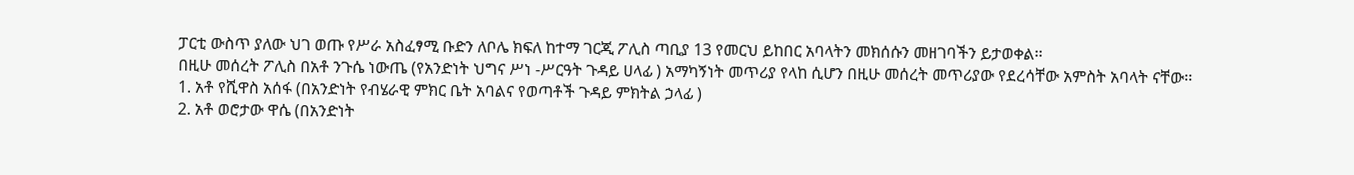ፓርቲ ውስጥ ያለው ህገ ወጡ የሥራ አስፈፃሚ ቡድን ለቦሌ ክፍለ ከተማ ገርጂ ፖሊስ ጣቢያ 13 የመርህ ይከበር አባላትን መክሰሱን መዘገባችን ይታወቀል፡፡
በዚሁ መሰረት ፖሊስ በአቶ ንጉሴ ነውጤ (የአንድነት ህግና ሥነ -ሥርዓት ጉዳይ ሀላፊ ) አማካኝነት መጥሪያ የላከ ሲሆን በዚሁ መሰረት መጥሪያው የደረሳቸው አምስት አባላት ናቸው፡፡
1. አቶ የሺዋስ አሰፋ (በአንድነት የብሄራዊ ምክር ቤት አባልና የወጣቶች ጉዳይ ምክትል ኃላፊ )
2. አቶ ወሮታው ዋሴ (በአንድነት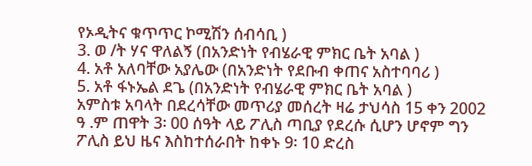የኦዲትና ቁጥጥር ኮሚሽን ሰብሳቢ )
3. ወ /ት ሃና ዋለልኝ (በአንድነት የብሄራዊ ምክር ቤት አባል )
4. አቶ አለባቸው አያሌው (በአንድነት የደቡብ ቀጠና አስተባባሪ )
5. አቶ ፋኑኤል ደጌ (በአንድነት የብሄራዊ ምክር ቤት አባል )
አምስቱ አባላት በደረሳቸው መጥሪያ መሰረት ዛሬ ታህሳስ 15 ቀን 2002 ዓ .ም ጠዋት 3፡ 00 ሰዓት ላይ ፖሊስ ጣቢያ የደረሱ ሲሆን ሆኖም ግን ፖሊስ ይህ ዜና እስከተሰራበት ከቀኑ 9፡ 10 ድረስ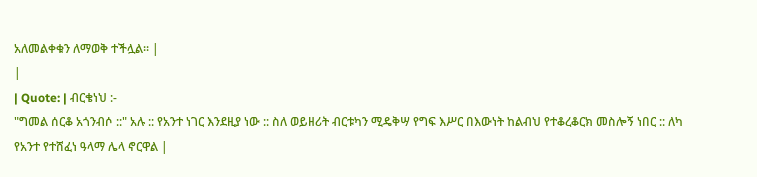አለመልቀቁን ለማወቅ ተችሏል፡፡ |
|
| Quote: | ብርቄነህ :-
"ግመል ሰርቆ አጎንብሶ ::" አሉ :: የአንተ ነገር እንደዚያ ነው :: ስለ ወይዘሪት ብርቱካን ሚዴቅሣ የግፍ እሥር በእውነት ከልብህ የተቆረቆርክ መስሎኝ ነበር :: ለካ የአንተ የተሸፈነ ዓላማ ሌላ ኖርዋል |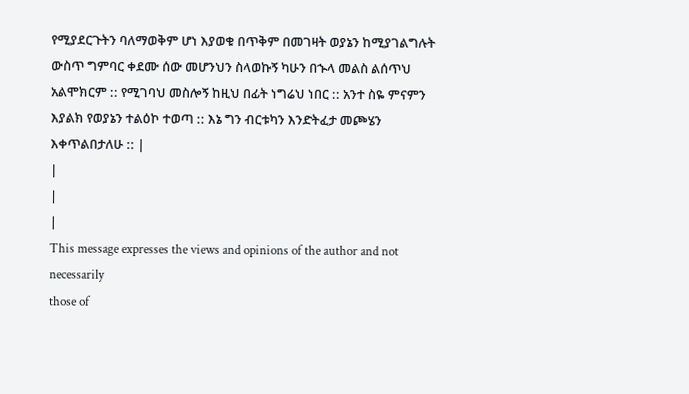የሚያደርጉትን ባለማወቅም ሆነ እያወቁ በጥቅም በመገዛት ወያኔን ከሚያገልግሉት ውስጥ ግምባር ቀደሙ ሰው መሆንህን ስላወኩኝ ካሁን በኍላ መልስ ልሰጥህ አልሞክርም :: የሚገባህ መስሎኝ ከዚህ በፊት ነግሬህ ነበር :: አንተ ስዬ ምናምን እያልክ የወያኔን ተልዕኮ ተወጣ :: እኔ ግን ብርቱካን እንድትፈታ መጮሄን እቀጥልበታለሁ :: |
|
|
|
This message expresses the views and opinions of the author and not necessarily
those of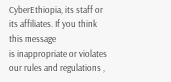CyberEthiopia, its staff or its affiliates. If you think this message
is inappropriate or violates our rules and regulations ,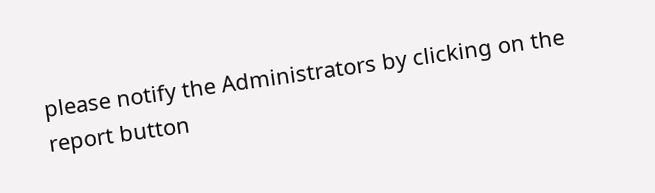please notify the Administrators by clicking on the report button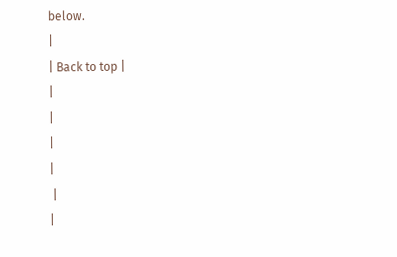below.
|
| Back to top |
|
|
|
|
 |
|